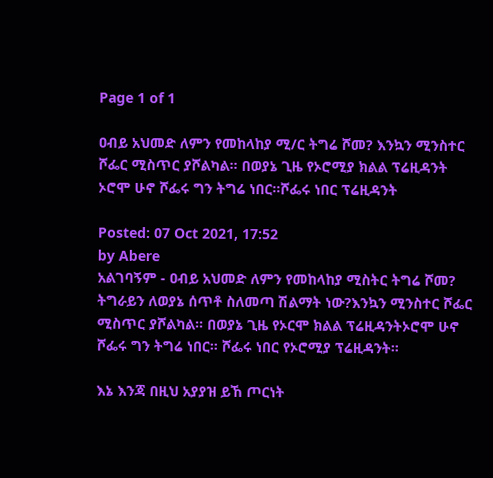Page 1 of 1

ዐብይ አህመድ ለምን የመከላከያ ሚ/ር ትግሬ ሾመ? እንኳን ሚንስተር ሾፌር ሚስጥር ያሾልካል። በወያኔ ጊዜ የኦሮሚያ ክልል ፕሬዚዳንት ኦሮሞ ሁኖ ሾፌሩ ግን ትግሬ ነበር።ሾፌሩ ነበር ፕሬዚዳንት

Posted: 07 Oct 2021, 17:52
by Abere
አልገባኝም - ዐብይ አህመድ ለምን የመከላከያ ሚስትር ትግሬ ሾመ? ትግራይን ለወያኔ ሰጥቶ ስለመጣ ሽልማት ነው?እንኳን ሚንስተር ሾፌር ሚስጥር ያሾልካል። በወያኔ ጊዜ የኦርሞ ክልል ፕሬዚዳንትኦሮሞ ሁኖ ሾፌሩ ግን ትግሬ ነበር። ሾፌሩ ነበር የኦሮሚያ ፕሬዚዳንት።

እኔ እንጃ በዚህ አያያዝ ይኸ ጦርነት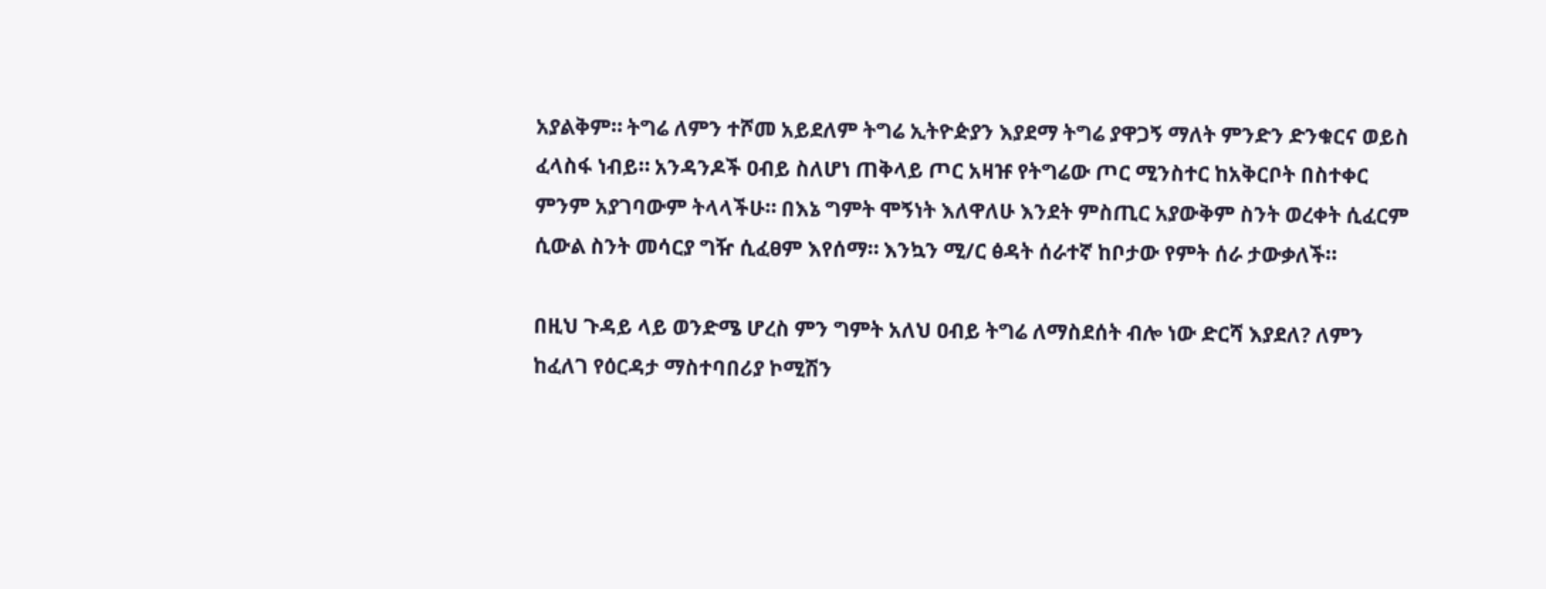አያልቅም። ትግሬ ለምን ተሾመ አይደለም ትግሬ ኢትዮዽያን እያደማ ትግሬ ያዋጋኝ ማለት ምንድን ድንቁርና ወይስ ፈላስፋ ነብይ። አንዳንዶች ዐብይ ስለሆነ ጠቅላይ ጦር አዛዡ የትግሬው ጦር ሚንስተር ከአቅርቦት በስተቀር ምንም አያገባውም ትላላችሁ። በእኔ ግምት ሞኝነት እለዋለሁ እንደት ምስጢር አያውቅም ስንት ወረቀት ሲፈርም ሲውል ስንት መሳርያ ግዥ ሲፈፀም እየሰማ። እንኳን ሚ/ር ፅዳት ሰራተኛ ከቦታው የምት ሰራ ታውቃለች።

በዚህ ጉዳይ ላይ ወንድሜ ሆረስ ምን ግምት አለህ ዐብይ ትግሬ ለማስደሰት ብሎ ነው ድርሻ እያደለ? ለምን ከፈለገ የዕርዳታ ማስተባበሪያ ኮሚሽን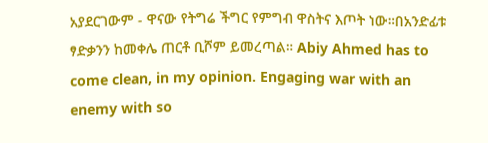አያደርገውም - ዋናው የትግሬ ችግር የምግብ ዋስትና እጦት ነው።በአንድፊቱ ፃድቃንን ከመቀሌ ጠርቶ ቢሾም ይመረጣል። Abiy Ahmed has to come clean, in my opinion. Engaging war with an enemy with so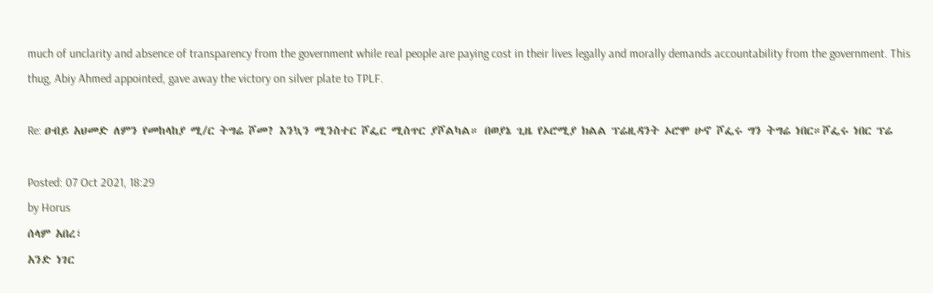much of unclarity and absence of transparency from the government while real people are paying cost in their lives legally and morally demands accountability from the government. This thug, Abiy Ahmed appointed, gave away the victory on silver plate to TPLF.

Re: ዐብይ አህመድ ለምን የመከላከያ ሚ/ር ትግሬ ሾመ? እንኳን ሚንስተር ሾፌር ሚስጥር ያሾልካል። በወያኔ ጊዜ የኦሮሚያ ክልል ፕሬዚዳንት ኦሮሞ ሁኖ ሾፌሩ ግን ትግሬ ነበር።ሾፌሩ ነበር ፕሬ

Posted: 07 Oct 2021, 18:29
by Horus
ሰላም አበረ፣
አንድ ነገር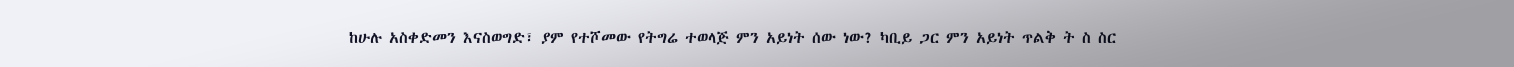ከሁሉ አስቀድመን እናስወግድ፣ ያም የተሾመው የትግሬ ተወላጅ ምን አይነት ሰው ነው? ካቢይ ጋር ምን አይነት ጥልቅ ት ስ ስር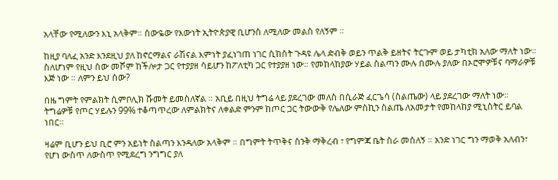አላቸው የሚለውን እኒ አላቅም። ሰውዬው የእውነት ኢትዮጵያዊ ቢሆንስ ለሚለው መልስ የለኝም ።

ከዚያ ባለፈ አንድ እንደዚህ ያለ ከኖርማልና ራሽናል እምነት ያፈነገጠ ነገር ሲከሰት ጉዳዩ ሌላ ድብቅ ወይን ጥልቅ ይዘትና ትርጉም ወይ ታካቲክ አለው ማለት ነው።
ስለሆነም የዚህ ሰው መሾም ከችሎታ ጋር የተያያዘ ሳይሆን ከፖለቲካ ጋር የተያያዘ ነው። የመከላከያው ሃይል ስልጣን ሙሉ በሙሉ ያለው በኦሮሞዎቹና ባማራዎቹ እጅ ነው ። ለምን ይህ ሰው?

በዜ ግምት የምልክት ሲምቦሊክ ሹመት ይመስለኛል ። አቢይ በዚህ ትግሬ ላይ ያደረገው መለስ በሲራጅ ፈርጌሳ (ስልጤው) ላይ ያደረገው ማለት ነው። ትግሬዎቹ የጦር ሃይሉን 99% ተቆጣጥረው ለምልክትና ለቀልድ ምንም ከጦር ጋር ትውውቅ የሌለው ምስኪን ስልጤ ለአመታት የመከላከያ ሚኒስትር ይባል ነበር።

ዛሬም ቢሆን ይህ ቢሮ ምን አይነት ስልጣን እንዳለው አላቅም ። በግምት ትጥቅና ስንቅ ማቅረብ ፣ የግምጃ ቤት ስራ መሰለኝ ። አንድ ነገር ግን ማወቅ አለብን፣ የሆነ ውስጥ ለውስጥ የሚደረግ ንግግር ያለ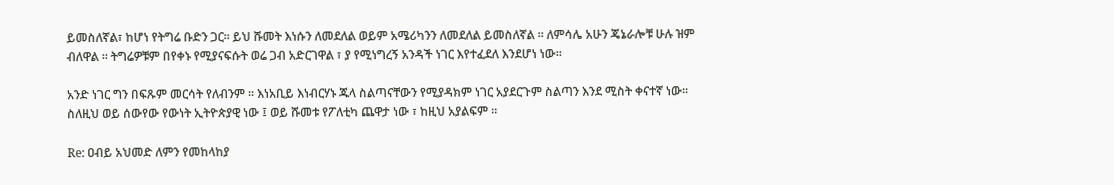ይመስለኛል፣ ከሆነ የትግሬ ቡድን ጋር። ይህ ሹመት እነሱን ለመደለል ወይም አሜሪካንን ለመደለል ይመስለኛል ። ለምሳሌ አሁን ጄኔራሎቹ ሁሉ ዝም ብለዋል ። ትግሬዎቹም በየቀኑ የሚያናፍሱት ወሬ ጋብ አድርገዋል ፣ ያ የሚነግረኝ አንዳች ነገር እየተፈደለ እንደሆነ ነው።

አንድ ነገር ግን በፍጹም መርሳት የለብንም ። እነአቢይ እነብርሃኑ ጁላ ስልጣናቸውን የሚያዳክም ነገር አያደርጉም ስልጣን እንደ ሚስት ቀናተኛ ነው። ስለዚህ ወይ ሰውየው የውነት ኢትዮጵያዊ ነው ፤ ወይ ሹመቱ የፖለቲካ ጨዋታ ነው ፣ ከዚህ አያልፍም ።

Re: ዐብይ አህመድ ለምን የመከላከያ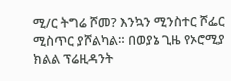ሚ/ር ትግሬ ሾመ? እንኳን ሚንስተር ሾፌር ሚስጥር ያሾልካል። በወያኔ ጊዜ የኦሮሚያ ክልል ፕሬዚዳንት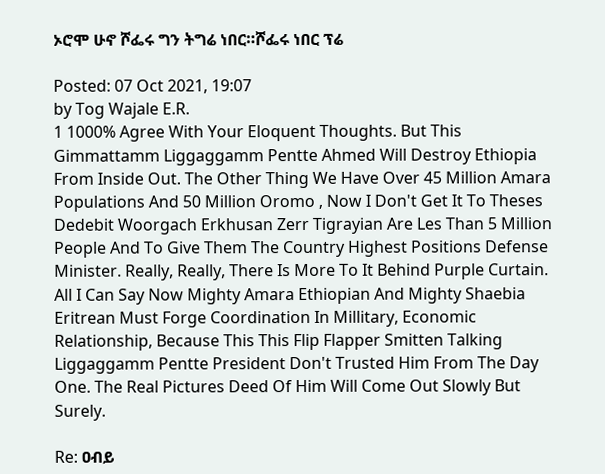ኦሮሞ ሁኖ ሾፌሩ ግን ትግሬ ነበር።ሾፌሩ ነበር ፕሬ

Posted: 07 Oct 2021, 19:07
by Tog Wajale E.R.
1 1000% Agree With Your Eloquent Thoughts. But This Gimmattamm Liggaggamm Pentte Ahmed Will Destroy Ethiopia From Inside Out. The Other Thing We Have Over 45 Million Amara Populations And 50 Million Oromo , Now I Don't Get It To Theses Dedebit Woorgach Erkhusan Zerr Tigrayian Are Les Than 5 Million People And To Give Them The Country Highest Positions Defense Minister. Really, Really, There Is More To It Behind Purple Curtain. All I Can Say Now Mighty Amara Ethiopian And Mighty Shaebia Eritrean Must Forge Coordination In Millitary, Economic Relationship, Because This This Flip Flapper Smitten Talking Liggaggamm Pentte President Don't Trusted Him From The Day One. The Real Pictures Deed Of Him Will Come Out Slowly But Surely.

Re: ዐብይ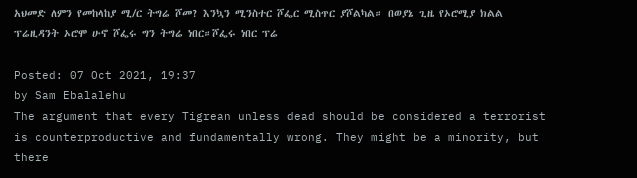አህመድ ለምን የመከላከያ ሚ/ር ትግሬ ሾመ? እንኳን ሚንስተር ሾፌር ሚስጥር ያሾልካል። በወያኔ ጊዜ የኦሮሚያ ክልል ፕሬዚዳንት ኦሮሞ ሁኖ ሾፌሩ ግን ትግሬ ነበር።ሾፌሩ ነበር ፕሬ

Posted: 07 Oct 2021, 19:37
by Sam Ebalalehu
The argument that every Tigrean unless dead should be considered a terrorist is counterproductive and fundamentally wrong. They might be a minority, but there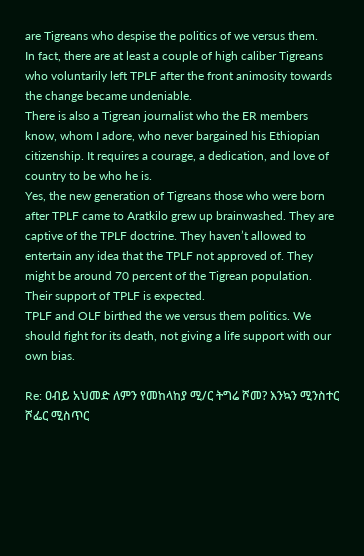are Tigreans who despise the politics of we versus them.
In fact, there are at least a couple of high caliber Tigreans who voluntarily left TPLF after the front animosity towards the change became undeniable.
There is also a Tigrean journalist who the ER members know, whom I adore, who never bargained his Ethiopian citizenship. It requires a courage, a dedication, and love of country to be who he is.
Yes, the new generation of Tigreans those who were born after TPLF came to Aratkilo grew up brainwashed. They are captive of the TPLF doctrine. They haven’t allowed to entertain any idea that the TPLF not approved of. They might be around 70 percent of the Tigrean population.
Their support of TPLF is expected.
TPLF and OLF birthed the we versus them politics. We should fight for its death, not giving a life support with our own bias.

Re: ዐብይ አህመድ ለምን የመከላከያ ሚ/ር ትግሬ ሾመ? እንኳን ሚንስተር ሾፌር ሚስጥር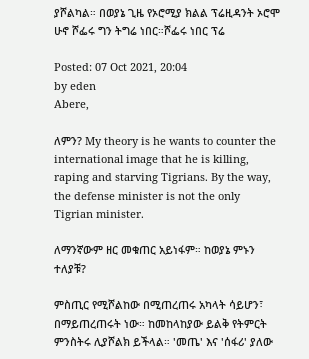ያሾልካል። በወያኔ ጊዜ የኦሮሚያ ክልል ፕሬዚዳንት ኦሮሞ ሁኖ ሾፌሩ ግን ትግሬ ነበር።ሾፌሩ ነበር ፕሬ

Posted: 07 Oct 2021, 20:04
by eden
Abere,

ለምን? My theory is he wants to counter the international image that he is killing, raping and starving Tigrians. By the way, the defense minister is not the only Tigrian minister.

ለማንኛውም ዘር መቁጠር አይነፋም። ከወያኔ ምኑን ተለያቹ?

ምስጢር የሚሾልከው በሚጠረጠሩ አካላት ሳይሆን፣ በማይጠረጠሩት ነው። ከመከላከያው ይልቅ የትምርት ምንስትሩ ሊያሾልክ ይችላል። 'መጤ' እና 'ሰፋሪ' ያለው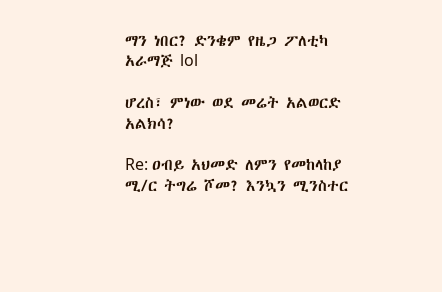ማን ነበር? ድንቄም የዜጋ ፖለቲካ አራማጅ lol

ሆረስ፣ ምነው ወደ መሬት አልወርድ አልክሳ?

Re: ዐብይ አህመድ ለምን የመከላከያ ሚ/ር ትግሬ ሾመ? እንኳን ሚንስተር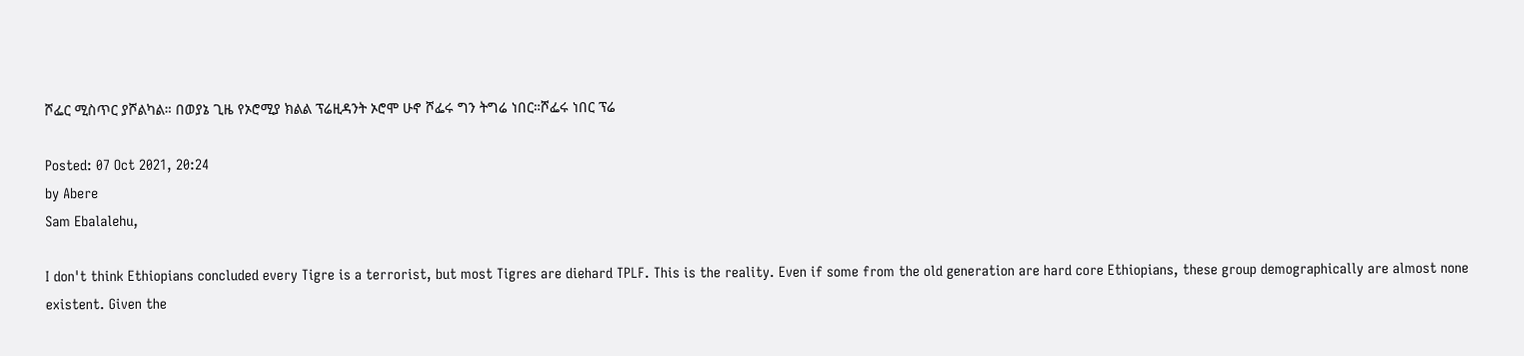ሾፌር ሚስጥር ያሾልካል። በወያኔ ጊዜ የኦሮሚያ ክልል ፕሬዚዳንት ኦሮሞ ሁኖ ሾፌሩ ግን ትግሬ ነበር።ሾፌሩ ነበር ፕሬ

Posted: 07 Oct 2021, 20:24
by Abere
Sam Ebalalehu,

I don't think Ethiopians concluded every Tigre is a terrorist, but most Tigres are diehard TPLF. This is the reality. Even if some from the old generation are hard core Ethiopians, these group demographically are almost none existent. Given the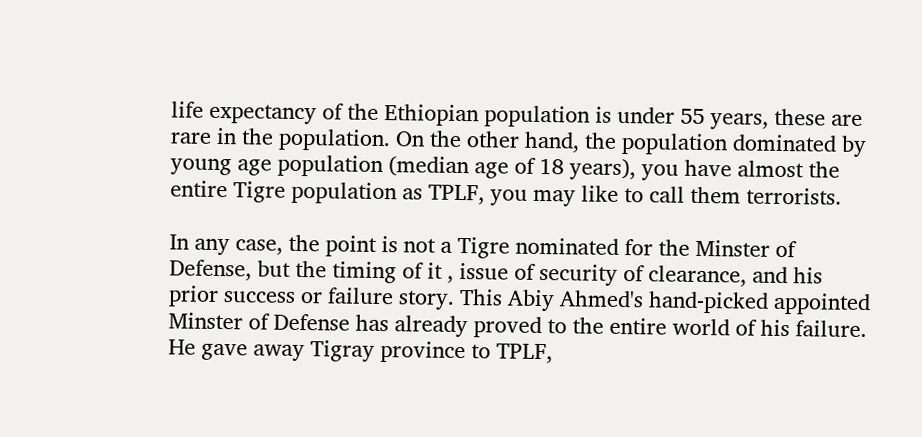life expectancy of the Ethiopian population is under 55 years, these are rare in the population. On the other hand, the population dominated by young age population (median age of 18 years), you have almost the entire Tigre population as TPLF, you may like to call them terrorists.

In any case, the point is not a Tigre nominated for the Minster of Defense, but the timing of it , issue of security of clearance, and his prior success or failure story. This Abiy Ahmed's hand-picked appointed Minster of Defense has already proved to the entire world of his failure. He gave away Tigray province to TPLF,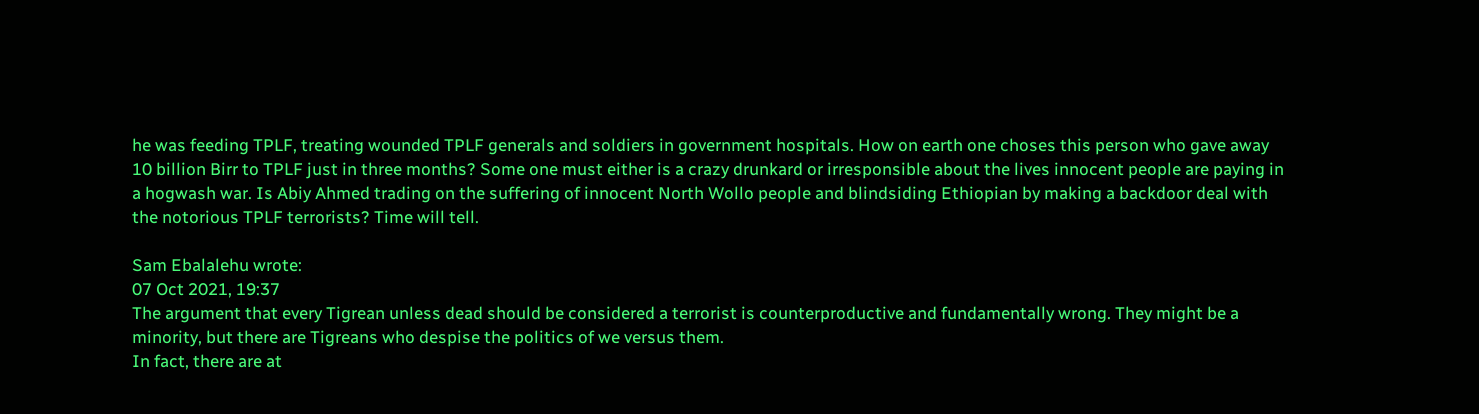he was feeding TPLF, treating wounded TPLF generals and soldiers in government hospitals. How on earth one choses this person who gave away 10 billion Birr to TPLF just in three months? Some one must either is a crazy drunkard or irresponsible about the lives innocent people are paying in a hogwash war. Is Abiy Ahmed trading on the suffering of innocent North Wollo people and blindsiding Ethiopian by making a backdoor deal with the notorious TPLF terrorists? Time will tell.

Sam Ebalalehu wrote:
07 Oct 2021, 19:37
The argument that every Tigrean unless dead should be considered a terrorist is counterproductive and fundamentally wrong. They might be a minority, but there are Tigreans who despise the politics of we versus them.
In fact, there are at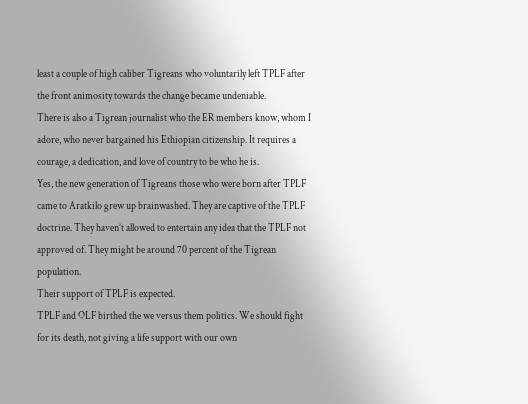least a couple of high caliber Tigreans who voluntarily left TPLF after the front animosity towards the change became undeniable.
There is also a Tigrean journalist who the ER members know, whom I adore, who never bargained his Ethiopian citizenship. It requires a courage, a dedication, and love of country to be who he is.
Yes, the new generation of Tigreans those who were born after TPLF came to Aratkilo grew up brainwashed. They are captive of the TPLF doctrine. They haven’t allowed to entertain any idea that the TPLF not approved of. They might be around 70 percent of the Tigrean population.
Their support of TPLF is expected.
TPLF and OLF birthed the we versus them politics. We should fight for its death, not giving a life support with our own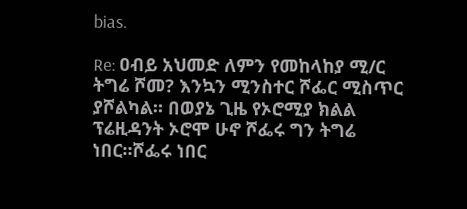bias.

Re: ዐብይ አህመድ ለምን የመከላከያ ሚ/ር ትግሬ ሾመ? እንኳን ሚንስተር ሾፌር ሚስጥር ያሾልካል። በወያኔ ጊዜ የኦሮሚያ ክልል ፕሬዚዳንት ኦሮሞ ሁኖ ሾፌሩ ግን ትግሬ ነበር።ሾፌሩ ነበር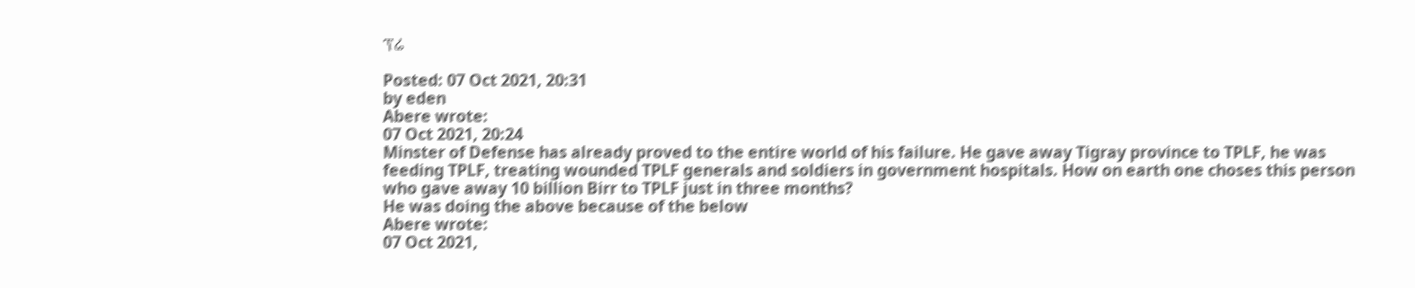ፕሬ

Posted: 07 Oct 2021, 20:31
by eden
Abere wrote:
07 Oct 2021, 20:24
Minster of Defense has already proved to the entire world of his failure. He gave away Tigray province to TPLF, he was feeding TPLF, treating wounded TPLF generals and soldiers in government hospitals. How on earth one choses this person who gave away 10 billion Birr to TPLF just in three months?
He was doing the above because of the below
Abere wrote:
07 Oct 2021,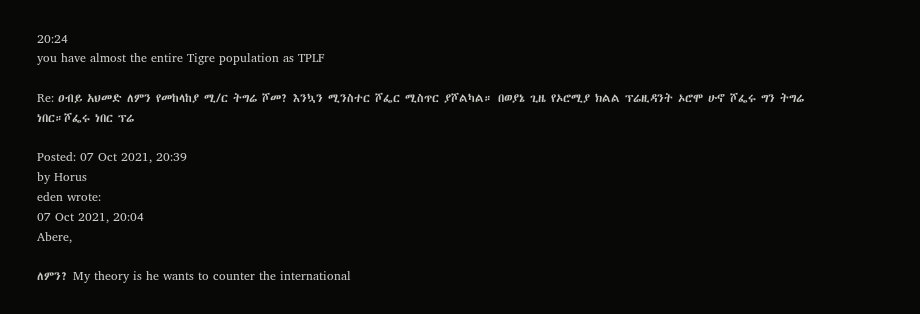20:24
you have almost the entire Tigre population as TPLF

Re: ዐብይ አህመድ ለምን የመከላከያ ሚ/ር ትግሬ ሾመ? እንኳን ሚንስተር ሾፌር ሚስጥር ያሾልካል። በወያኔ ጊዜ የኦሮሚያ ክልል ፕሬዚዳንት ኦሮሞ ሁኖ ሾፌሩ ግን ትግሬ ነበር።ሾፌሩ ነበር ፕሬ

Posted: 07 Oct 2021, 20:39
by Horus
eden wrote:
07 Oct 2021, 20:04
Abere,

ለምን? My theory is he wants to counter the international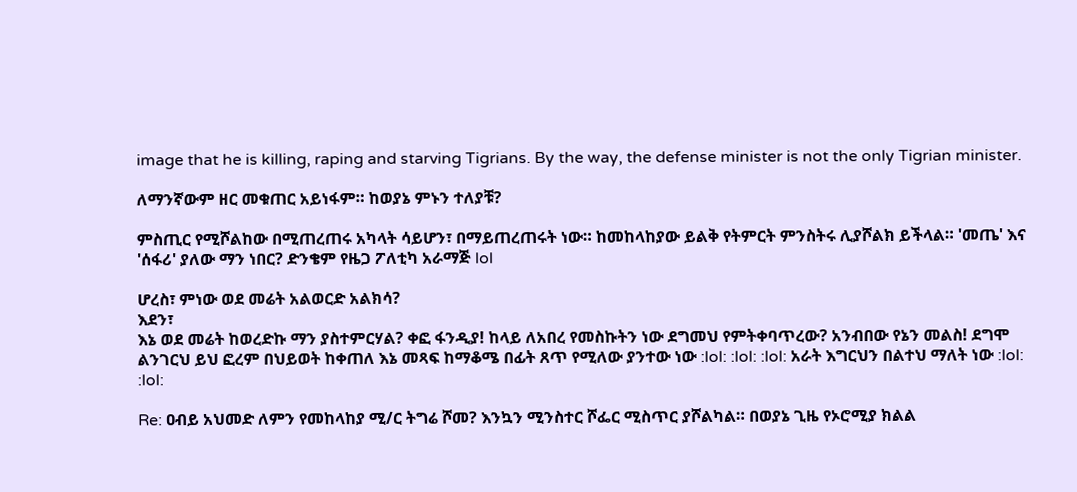image that he is killing, raping and starving Tigrians. By the way, the defense minister is not the only Tigrian minister.

ለማንኛውም ዘር መቁጠር አይነፋም። ከወያኔ ምኑን ተለያቹ?

ምስጢር የሚሾልከው በሚጠረጠሩ አካላት ሳይሆን፣ በማይጠረጠሩት ነው። ከመከላከያው ይልቅ የትምርት ምንስትሩ ሊያሾልክ ይችላል። 'መጤ' እና 'ሰፋሪ' ያለው ማን ነበር? ድንቄም የዜጋ ፖለቲካ አራማጅ lol

ሆረስ፣ ምነው ወደ መሬት አልወርድ አልክሳ?
እደን፣
እኔ ወደ መሬት ከወረድኩ ማን ያስተምርሃል? ቀፎ ፋንዲያ! ከላይ ለአበረ የመስኩትን ነው ደግመህ የምትቀባጥረው? አንብበው የኔን መልስ! ደግሞ ልንገርህ ይህ ፎረም በህይወት ከቀጠለ እኔ መጻፍ ከማቆሜ በፊት ጸጥ የሚለው ያንተው ነው :lol: :lol: :lol: አራት እግርህን በልተህ ማለት ነው :lol: :lol:

Re: ዐብይ አህመድ ለምን የመከላከያ ሚ/ር ትግሬ ሾመ? እንኳን ሚንስተር ሾፌር ሚስጥር ያሾልካል። በወያኔ ጊዜ የኦሮሚያ ክልል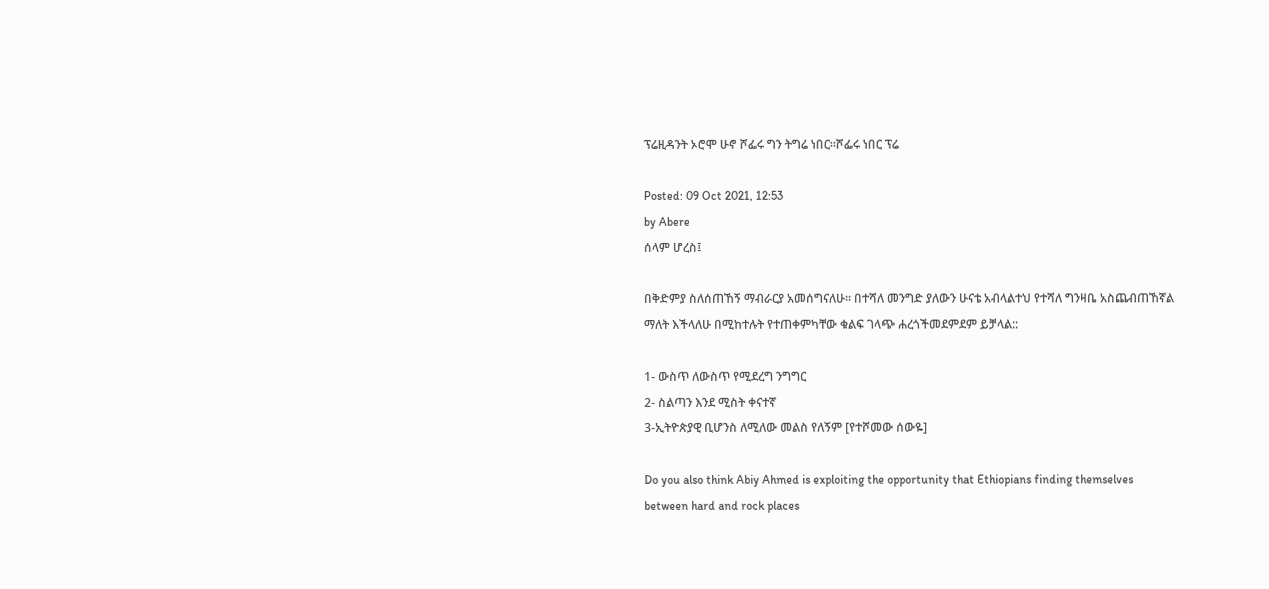ፕሬዚዳንት ኦሮሞ ሁኖ ሾፌሩ ግን ትግሬ ነበር።ሾፌሩ ነበር ፕሬ

Posted: 09 Oct 2021, 12:53
by Abere
ሰላም ሆረስ፤

በቅድምያ ስለሰጠኸኝ ማብራርያ አመሰግናለሁ። በተሻለ መንግድ ያለውን ሁናቴ አብላልተህ የተሻለ ግንዛቤ አስጨብጠኸኛል ማለት እችላለሁ በሚከተሉት የተጠቀምካቸው ቁልፍ ገላጭ ሐረጎችመደምደም ይቻላል::

1- ውስጥ ለውስጥ የሚደረግ ንግግር
2- ስልጣን እንደ ሚስት ቀናተኛ
3-ኢትዮጵያዊ ቢሆንስ ለሚለው መልስ የለኝም [የተሾመው ሰውዬ]

Do you also think Abiy Ahmed is exploiting the opportunity that Ethiopians finding themselves between hard and rock places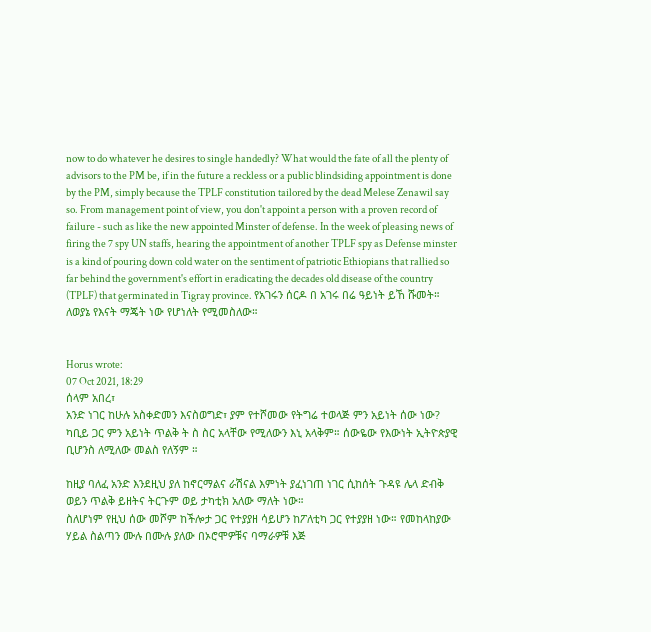now to do whatever he desires to single handedly? What would the fate of all the plenty of advisors to the PM be, if in the future a reckless or a public blindsiding appointment is done by the PM, simply because the TPLF constitution tailored by the dead Melese Zenawil say so. From management point of view, you don't appoint a person with a proven record of failure - such as like the new appointed Minster of defense. In the week of pleasing news of firing the 7 spy UN staffs, hearing the appointment of another TPLF spy as Defense minster is a kind of pouring down cold water on the sentiment of patriotic Ethiopians that rallied so far behind the government's effort in eradicating the decades old disease of the country (TPLF) that germinated in Tigray province. የአገሩን ሰርዶ በ አገሩ በሬ ዓይነት ይኸ ሹመት። ለወያኔ የእናት ማጄት ነው የሆነለት የሚመስለው።


Horus wrote:
07 Oct 2021, 18:29
ሰላም አበረ፣
አንድ ነገር ከሁሉ አስቀድመን እናስወግድ፣ ያም የተሾመው የትግሬ ተወላጅ ምን አይነት ሰው ነው? ካቢይ ጋር ምን አይነት ጥልቅ ት ስ ስር አላቸው የሚለውን እኒ አላቅም። ሰውዬው የእውነት ኢትዮጵያዊ ቢሆንስ ለሚለው መልስ የለኝም ።

ከዚያ ባለፈ አንድ እንደዚህ ያለ ከኖርማልና ራሽናል እምነት ያፈነገጠ ነገር ሲከሰት ጉዳዩ ሌላ ድብቅ ወይን ጥልቅ ይዘትና ትርጉም ወይ ታካቲክ አለው ማለት ነው።
ስለሆነም የዚህ ሰው መሾም ከችሎታ ጋር የተያያዘ ሳይሆን ከፖለቲካ ጋር የተያያዘ ነው። የመከላከያው ሃይል ስልጣን ሙሉ በሙሉ ያለው በኦሮሞዎቹና ባማራዎቹ እጅ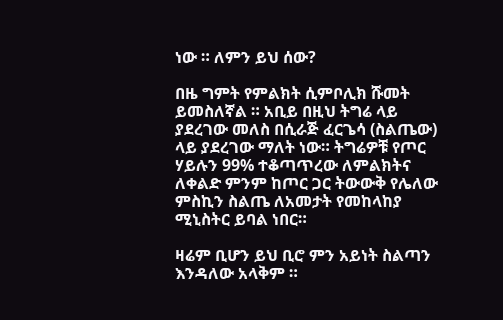ነው ። ለምን ይህ ሰው?

በዜ ግምት የምልክት ሲምቦሊክ ሹመት ይመስለኛል ። አቢይ በዚህ ትግሬ ላይ ያደረገው መለስ በሲራጅ ፈርጌሳ (ስልጤው) ላይ ያደረገው ማለት ነው። ትግሬዎቹ የጦር ሃይሉን 99% ተቆጣጥረው ለምልክትና ለቀልድ ምንም ከጦር ጋር ትውውቅ የሌለው ምስኪን ስልጤ ለአመታት የመከላከያ ሚኒስትር ይባል ነበር።

ዛሬም ቢሆን ይህ ቢሮ ምን አይነት ስልጣን እንዳለው አላቅም ።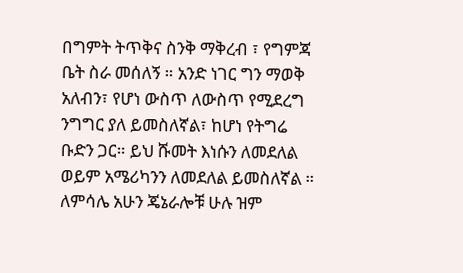በግምት ትጥቅና ስንቅ ማቅረብ ፣ የግምጃ ቤት ስራ መሰለኝ ። አንድ ነገር ግን ማወቅ አለብን፣ የሆነ ውስጥ ለውስጥ የሚደረግ ንግግር ያለ ይመስለኛል፣ ከሆነ የትግሬ ቡድን ጋር። ይህ ሹመት እነሱን ለመደለል ወይም አሜሪካንን ለመደለል ይመስለኛል ። ለምሳሌ አሁን ጄኔራሎቹ ሁሉ ዝም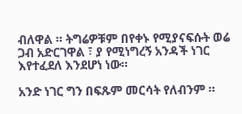ብለዋል ። ትግሬዎቹም በየቀኑ የሚያናፍሱት ወሬ ጋብ አድርገዋል ፣ ያ የሚነግረኝ አንዳች ነገር እየተፈደለ እንደሆነ ነው።

አንድ ነገር ግን በፍጹም መርሳት የለብንም ።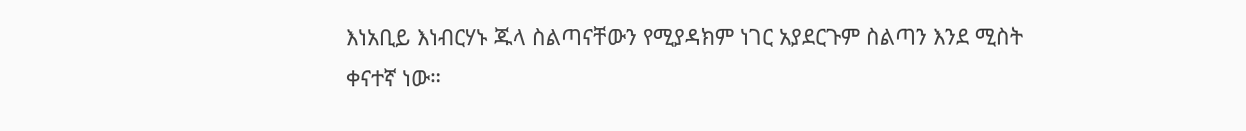እነአቢይ እነብርሃኑ ጁላ ስልጣናቸውን የሚያዳክም ነገር አያደርጉም ስልጣን እንደ ሚስት ቀናተኛ ነው።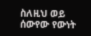ስለዚህ ወይ ሰውየው የውነት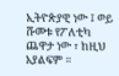ኢትዮጵያዊ ነው ፤ ወይ ሹመቱ የፖለቲካ ጨዋታ ነው ፣ ከዚህ አያልፍም ።